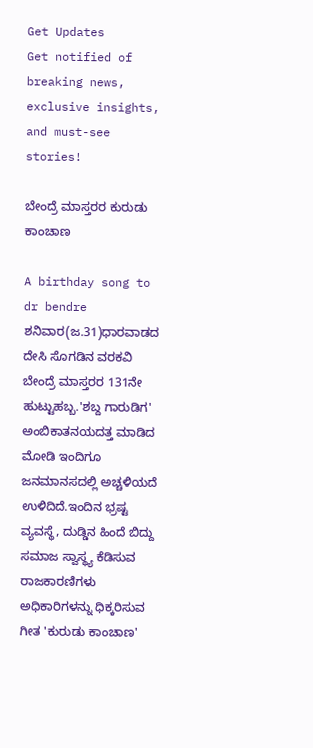Get Updates
Get notified of breaking news, exclusive insights, and must-see stories!

ಬೇಂದ್ರೆ ಮಾಸ್ತರರ ಕುರುಡು ಕಾಂಚಾಣ

A birthday song to dr bendre
ಶನಿವಾರ(ಜ.31)ಧಾರವಾಡದ ದೇಸಿ ಸೊಗಡಿನ ವರಕವಿ ಬೇಂದ್ರೆ ಮಾಸ್ತರರ 131ನೇ ಹುಟ್ಟುಹಬ್ಬ.'ಶಬ್ದ ಗಾರುಡಿಗ' ಅಂಬಿಕಾತನಯದತ್ತ ಮಾಡಿದ ಮೋಡಿ ಇಂದಿಗೂ ಜನಮಾನಸದಲ್ಲಿ ಅಚ್ಚಳಿಯದೆ ಉಳಿದಿದೆ.ಇಂದಿನ ಭ್ರಷ್ಟ ವ್ಯವಸ್ಥೆ, ದುಡ್ಡಿನ ಹಿಂದೆ ಬಿದ್ದು ಸಮಾಜ ಸ್ವಾಸ್ಥ್ಯ ಕೆಡಿಸುವ ರಾಜಕಾರಣಿಗಳು ಅಧಿಕಾರಿಗಳನ್ನು ಧಿಕ್ಕರಿಸುವ ಗೀತ 'ಕುರುಡು ಕಾಂಚಾಣ'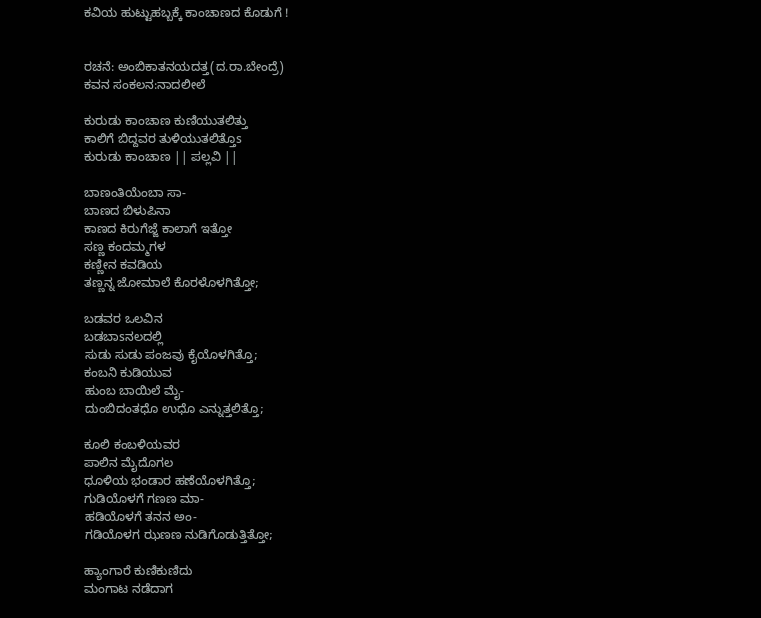ಕವಿಯ ಹುಟ್ಟುಹಬ್ಬಕ್ಕೆ ಕಾಂಚಾಣದ ಕೊಡುಗೆ !


ರಚನೆ: ಅಂಬಿಕಾತನಯದತ್ತ(ದ.ರಾ.ಬೇಂದ್ರೆ)
ಕವನ ಸಂಕಲನ:ನಾದಲೀಲೆ

ಕುರುಡು ಕಾಂಚಾಣ ಕುಣಿಯುತಲಿತ್ತು
ಕಾಲಿಗೆ ಬಿದ್ದವರ ತುಳಿಯುತಲಿತ್ತೊs
ಕುರುಡು ಕಾಂಚಾಣ || ಪಲ್ಲವಿ ||

ಬಾಣಂತಿಯೆಂಬಾ ಸಾ-
ಬಾಣದ ಬಿಳುಪಿನಾ
ಕಾಣದ ಕಿರುಗೆಜ್ಜೆ ಕಾಲಾಗೆ ಇತ್ತೋ
ಸಣ್ಣ ಕಂದಮ್ಮಗಳ
ಕಣ್ಣೀನ ಕವಡಿಯ
ತಣ್ಣನ್ನ ಜೋಮಾಲೆ ಕೊರಳೊಳಗಿತ್ತೋ;

ಬಡವರ ಒಲವಿನ
ಬಡಬಾsನಲದಲ್ಲಿ
ಸುಡು ಸುಡು ಪಂಜವು ಕೈಯೊಳಗಿತ್ತೊ;
ಕಂಬನಿ ಕುಡಿಯುವ
ಹುಂಬ ಬಾಯಿಲೆ ಮೈ-
ದುಂಬಿದಂತಧೊ ಉಧೊ ಎನ್ನುತ್ತಲಿತ್ತೊ;

ಕೂಲಿ ಕಂಬಳಿಯವರ
ಪಾಲಿನ ಮೈದೊಗಲ
ಧೂಳಿಯ ಭಂಡಾರ ಹಣೆಯೊಳಗಿತ್ತೊ;
ಗುಡಿಯೊಳಗೆ ಗಣಣ ಮಾ-
ಹಡಿಯೊಳಗೆ ತನನ ಅಂ-
ಗಡಿಯೊಳಗ ಝಣಣ ನುಡಿಗೊಡುತ್ತಿತ್ತೋ;

ಹ್ಯಾಂಗಾರೆ ಕುಣಿಕುಣಿದು
ಮಂಗಾಟ ನಡೆದಾಗ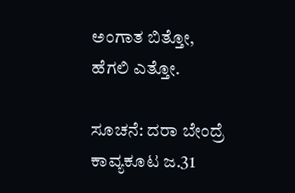ಅಂಗಾತ ಬಿತ್ತೋ, ಹೆಗಲಿ ಎತ್ತೋ.

ಸೂಚನೆ: ದರಾ ಬೇಂದ್ರೆ ಕಾವ್ಯಕೂಟ ಜ.31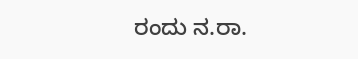ರಂದು ನ.ರಾ.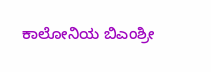ಕಾಲೋನಿಯ ಬಿಎಂಶ್ರೀ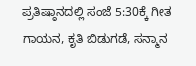ಪ್ರತಿಷ್ಠಾನದಲ್ಲಿ ಸಂಜೆ 5:30ಕ್ಕೆ ಗೀತ ಗಾಯನ, ಕೃತಿ ಬಿಡುಗಡೆ, ಸನ್ಮಾನ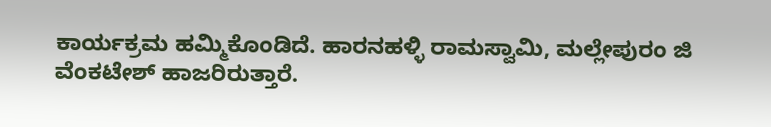ಕಾರ್ಯಕ್ರಮ ಹಮ್ಮಿಕೊಂಡಿದೆ. ಹಾರನಹಳ್ಳಿ ರಾಮಸ್ವಾಮಿ, ಮಲ್ಲೇಪುರಂ ಜಿ ವೆಂಕಟೇಶ್ ಹಾಜರಿರುತ್ತಾರೆ.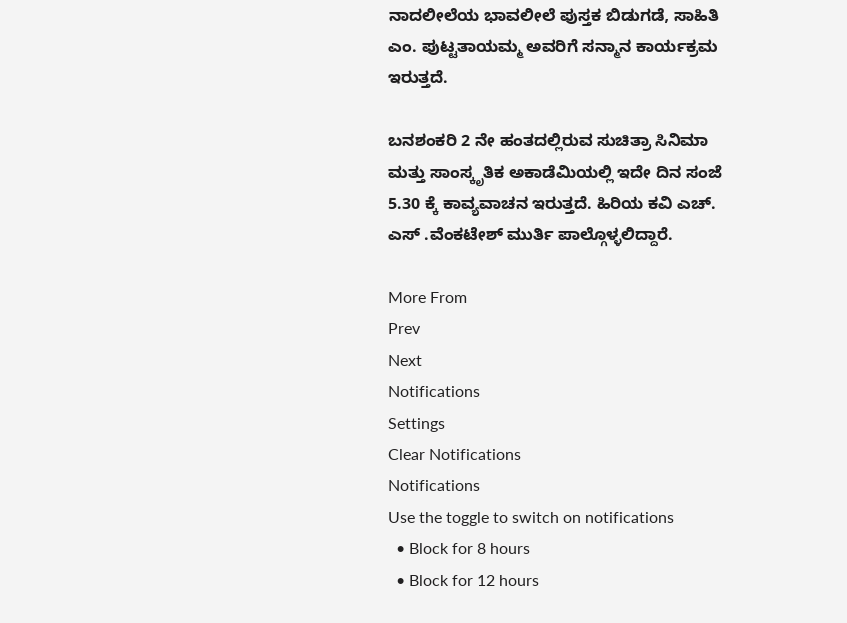ನಾದಲೀಲೆಯ ಭಾವಲೀಲೆ ಪುಸ್ತಕ ಬಿಡುಗಡೆ, ಸಾಹಿತಿ ಎಂ. ಪುಟ್ಟತಾಯಮ್ಮ ಅವರಿಗೆ ಸನ್ಮಾನ ಕಾರ್ಯಕ್ರಮ ಇರುತ್ತದೆ.

ಬನಶಂಕರಿ 2 ನೇ ಹಂತದಲ್ಲಿರುವ ಸುಚಿತ್ರಾ ಸಿನಿಮಾ ಮತ್ತು ಸಾಂಸ್ಕೃತಿಕ ಅಕಾಡೆಮಿಯಲ್ಲಿ ಇದೇ ದಿನ ಸಂಜೆ 5.30 ಕ್ಕೆ ಕಾವ್ಯವಾಚನ ಇರುತ್ತದೆ. ಹಿರಿಯ ಕವಿ ಎಚ್. ಎಸ್ .ವೆಂಕಟೇಶ್ ಮುರ್ತಿ ಪಾಲ್ಗೊಳ್ಳಲಿದ್ದಾರೆ.

More From
Prev
Next
Notifications
Settings
Clear Notifications
Notifications
Use the toggle to switch on notifications
  • Block for 8 hours
  • Block for 12 hours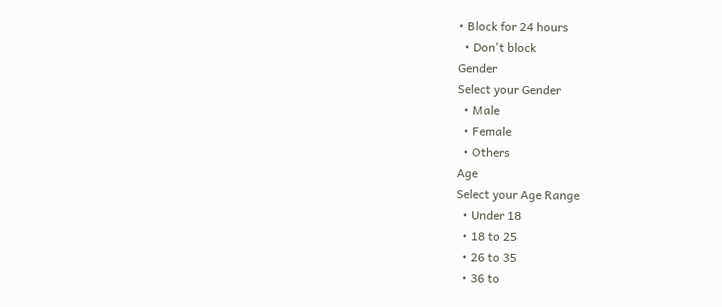• Block for 24 hours
  • Don't block
Gender
Select your Gender
  • Male
  • Female
  • Others
Age
Select your Age Range
  • Under 18
  • 18 to 25
  • 26 to 35
  • 36 to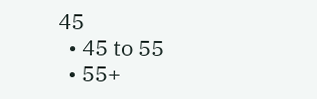45
  • 45 to 55
  • 55+